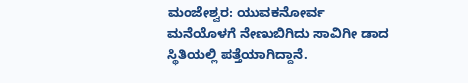ಮಂಜೇಶ್ವರ: ಯುವಕನೋರ್ವ ಮನೆಯೊಳಗೆ ನೇಣುಬಿಗಿದು ಸಾವಿಗೀ ಡಾದ ಸ್ಥಿತಿಯಲ್ಲಿ ಪತ್ತೆಯಾಗಿದ್ದಾನೆ.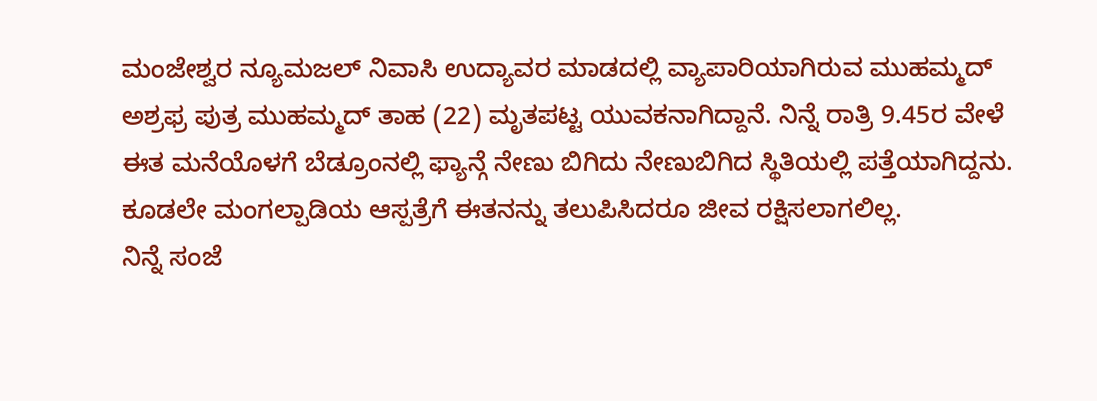ಮಂಜೇಶ್ವರ ನ್ಯೂಮಜಲ್ ನಿವಾಸಿ ಉದ್ಯಾವರ ಮಾಡದಲ್ಲಿ ವ್ಯಾಪಾರಿಯಾಗಿರುವ ಮುಹಮ್ಮದ್ ಅಶ್ರಫ್ರ ಪುತ್ರ ಮುಹಮ್ಮದ್ ತಾಹ (22) ಮೃತಪಟ್ಟ ಯುವಕನಾಗಿದ್ದಾನೆ. ನಿನ್ನೆ ರಾತ್ರಿ 9.45ರ ವೇಳೆ ಈತ ಮನೆಯೊಳಗೆ ಬೆಡ್ರೂಂನಲ್ಲಿ ಫ್ಯಾನ್ಗೆ ನೇಣು ಬಿಗಿದು ನೇಣುಬಿಗಿದ ಸ್ಥಿತಿಯಲ್ಲಿ ಪತ್ತೆಯಾಗಿದ್ದನು. ಕೂಡಲೇ ಮಂಗಲ್ಪಾಡಿಯ ಆಸ್ಪತ್ರೆಗೆ ಈತನನ್ನು ತಲುಪಿಸಿದರೂ ಜೀವ ರಕ್ಷಿಸಲಾಗಲಿಲ್ಲ.
ನಿನ್ನೆ ಸಂಜೆ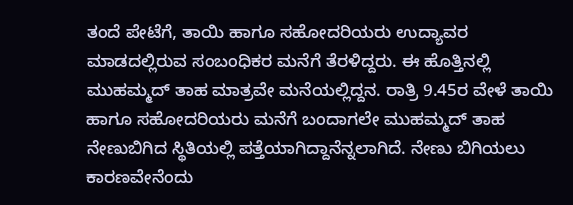ತಂದೆ ಪೇಟೆಗೆ, ತಾಯಿ ಹಾಗೂ ಸಹೋದರಿಯರು ಉದ್ಯಾವರ ಮಾಡದಲ್ಲಿರುವ ಸಂಬಂಧಿಕರ ಮನೆಗೆ ತೆರಳಿದ್ದರು. ಈ ಹೊತ್ತಿನಲ್ಲಿ ಮುಹಮ್ಮದ್ ತಾಹ ಮಾತ್ರವೇ ಮನೆಯಲ್ಲಿದ್ದನ. ರಾತ್ರಿ 9.45ರ ವೇಳೆ ತಾಯಿ ಹಾಗೂ ಸಹೋದರಿಯರು ಮನೆಗೆ ಬಂದಾಗಲೇ ಮುಹಮ್ಮದ್ ತಾಹ ನೇಣುಬಿಗಿದ ಸ್ಥಿತಿಯಲ್ಲಿ ಪತ್ತೆಯಾಗಿದ್ದಾನೆನ್ನಲಾಗಿದೆ. ನೇಣು ಬಿಗಿಯಲು ಕಾರಣವೇನೆಂದು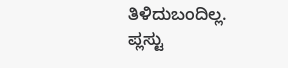ತಿಳಿದುಬಂದಿಲ್ಲ.
ಪ್ಲಸ್ಟು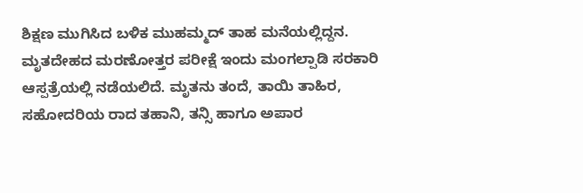ಶಿಕ್ಷಣ ಮುಗಿಸಿದ ಬಳಿಕ ಮುಹಮ್ಮದ್ ತಾಹ ಮನೆಯಲ್ಲಿದ್ದನ. ಮೃತದೇಹದ ಮರಣೋತ್ತರ ಪರೀಕ್ಷೆ ಇಂದು ಮಂಗಲ್ಪಾಡಿ ಸರಕಾರಿ ಆಸ್ಪತ್ರೆಯಲ್ಲಿ ನಡೆಯಲಿದೆ. ಮೃತನು ತಂದೆ, ತಾಯಿ ತಾಹಿರ, ಸಹೋದರಿಯ ರಾದ ತಹಾನಿ, ತನ್ಸಿ ಹಾಗೂ ಅಪಾರ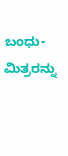ಬಂಧು-ಮಿತ್ರರನ್ನು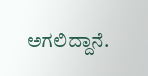ಅಗಲಿದ್ದಾನೆ.